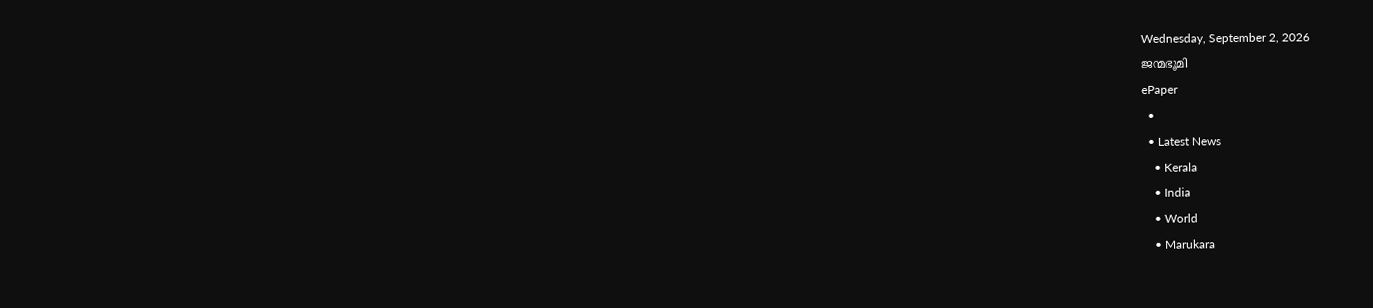Wednesday, September 2, 2026
ജന്മഭൂമി
ePaper
  •
  • Latest News
    • Kerala
    • India
    • World
    • Marukara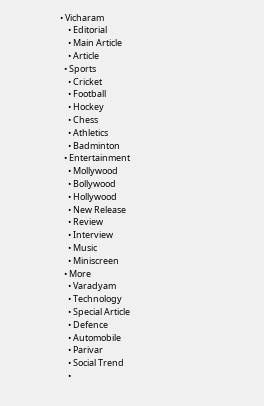• Vicharam
    • Editorial
    • Main Article
    • Article
  • Sports
    • Cricket
    • Football
    • Hockey
    • Chess
    • Athletics
    • Badminton
  • Entertainment
    • Mollywood
    • Bollywood
    • Hollywood
    • New Release
    • Review
    • Interview
    • Music
    • Miniscreen
  • More
    • Varadyam
    • Technology
    • Special Article
    • Defence
    • Automobile
    • Parivar
    • Social Trend
    •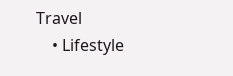Travel
    • Lifestyle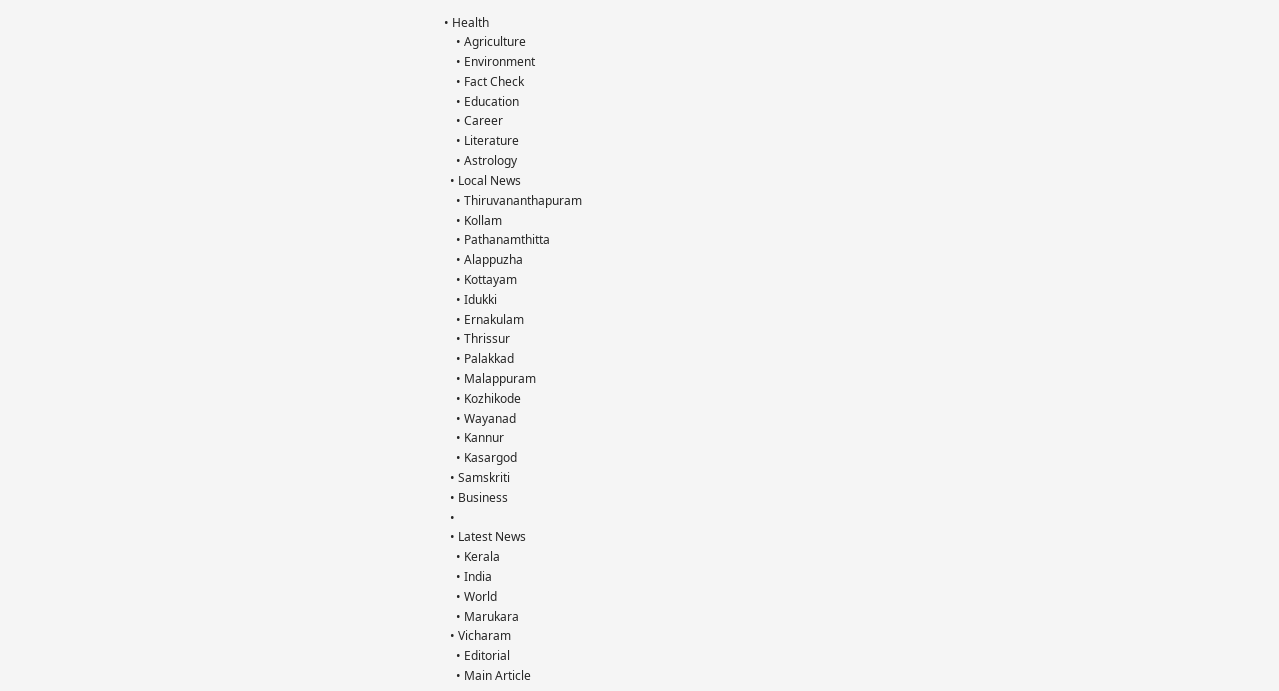• Health
    • Agriculture
    • Environment
    • Fact Check
    • Education
    • Career
    • Literature
    • Astrology
  • Local News
    • Thiruvananthapuram
    • Kollam
    • Pathanamthitta
    • Alappuzha
    • Kottayam
    • Idukki
    • Ernakulam
    • Thrissur
    • Palakkad
    • Malappuram
    • Kozhikode
    • Wayanad
    • Kannur
    • Kasargod
  • Samskriti
  • Business
  •
  • Latest News
    • Kerala
    • India
    • World
    • Marukara
  • Vicharam
    • Editorial
    • Main Article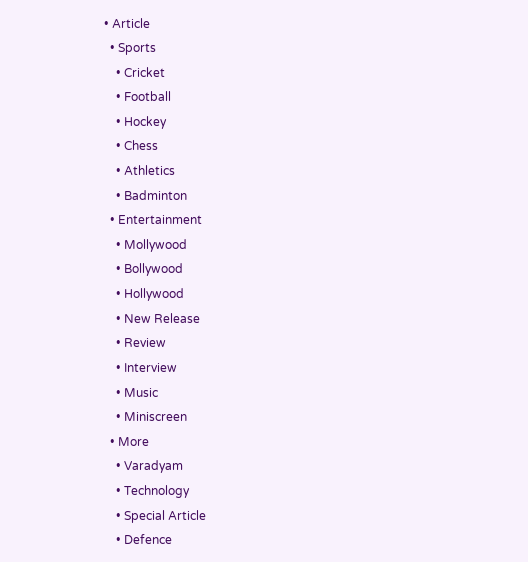• Article
  • Sports
    • Cricket
    • Football
    • Hockey
    • Chess
    • Athletics
    • Badminton
  • Entertainment
    • Mollywood
    • Bollywood
    • Hollywood
    • New Release
    • Review
    • Interview
    • Music
    • Miniscreen
  • More
    • Varadyam
    • Technology
    • Special Article
    • Defence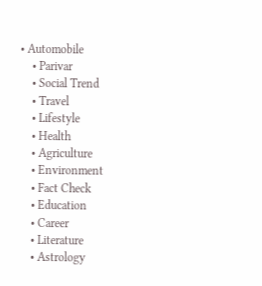• Automobile
    • Parivar
    • Social Trend
    • Travel
    • Lifestyle
    • Health
    • Agriculture
    • Environment
    • Fact Check
    • Education
    • Career
    • Literature
    • Astrology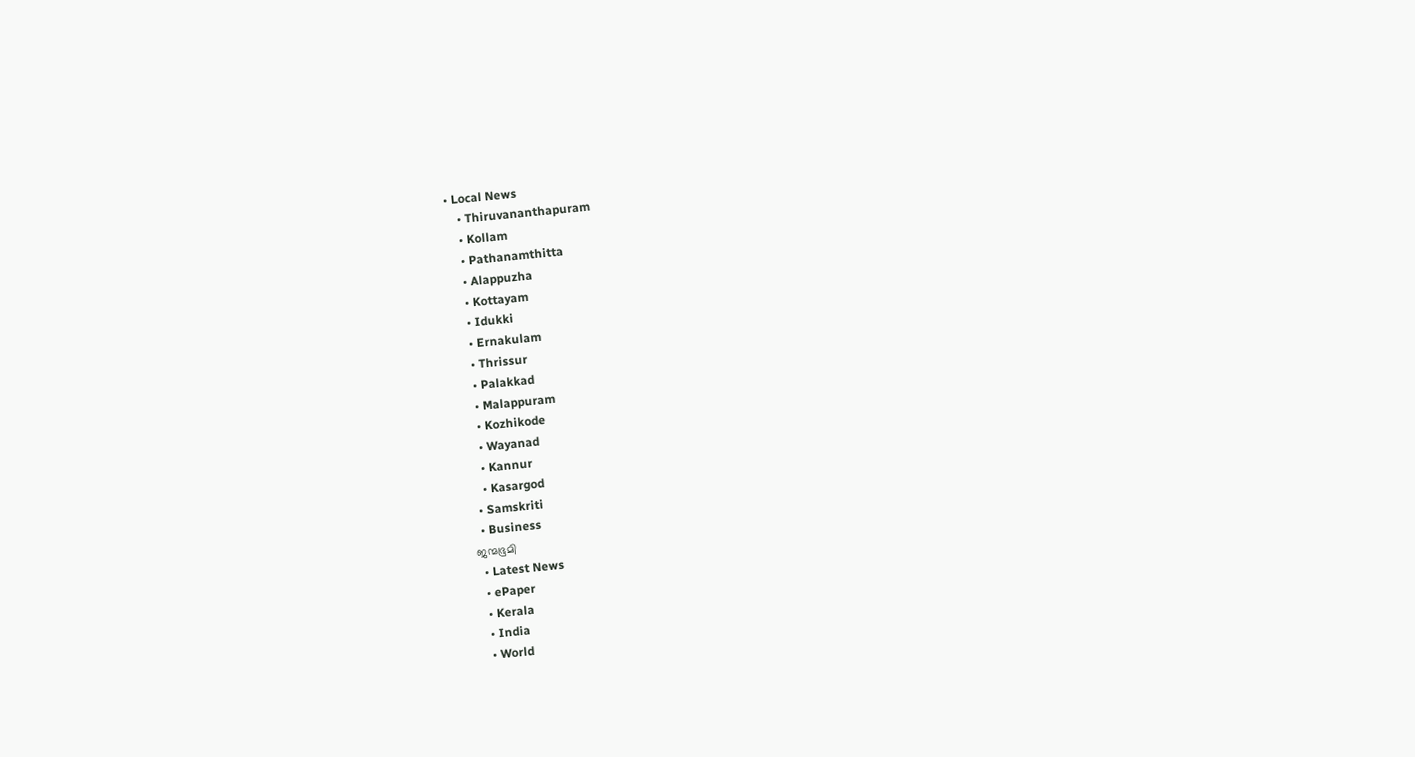• Local News
    • Thiruvananthapuram
    • Kollam
    • Pathanamthitta
    • Alappuzha
    • Kottayam
    • Idukki
    • Ernakulam
    • Thrissur
    • Palakkad
    • Malappuram
    • Kozhikode
    • Wayanad
    • Kannur
    • Kasargod
  • Samskriti
  • Business
ജന്മഭൂമി
  • Latest News
  • ePaper
  • Kerala
  • India
  • World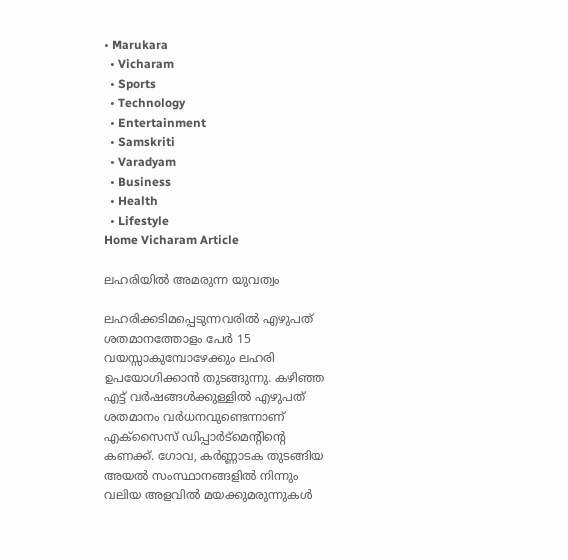• Marukara
  • Vicharam
  • Sports
  • Technology
  • Entertainment
  • Samskriti
  • Varadyam
  • Business
  • Health
  • Lifestyle
Home Vicharam Article

ലഹരിയില്‍ അമരുന്ന യുവത്വം

ലഹരിക്കടിമപ്പെടുന്നവരില്‍ എഴുപത് ശതമാനത്തോളം പേര്‍ 15 വയസ്സാകുമ്പോഴേക്കും ലഹരി ഉപയോഗിക്കാന്‍ തുടങ്ങുന്നു. കഴിഞ്ഞ എട്ട് വര്‍ഷങ്ങള്‍ക്കുള്ളില്‍ എഴുപത് ശതമാനം വര്‍ധനവുണ്ടെന്നാണ് എക്‌സൈസ് ഡിപ്പാര്‍ട്‌മെന്റിന്റെ കണക്ക്. ഗോവ, കര്‍ണ്ണാടക തുടങ്ങിയ അയല്‍ സംസ്ഥാനങ്ങളില്‍ നിന്നും വലിയ അളവില്‍ മയക്കുമരുന്നുകള്‍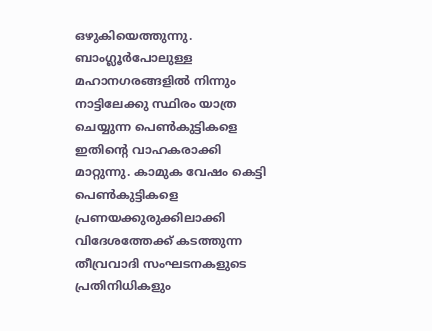ഒഴുകിയെത്തുന്നു. ബാംഗ്ലൂര്‍പോലുള്ള മഹാനഗരങ്ങളില്‍ നിന്നും നാട്ടിലേക്കു സ്ഥിരം യാത്ര ചെയ്യുന്ന പെണ്‍കുട്ടികളെ ഇതിന്റെ വാഹകരാക്കി മാറ്റുന്നു. കാമുക വേഷം കെട്ടി പെണ്‍കുട്ടികളെ പ്രണയക്കുരുക്കിലാക്കി വിദേശത്തേക്ക് കടത്തുന്ന തീവ്രവാദി സംഘടനകളുടെ പ്രതിനിധികളും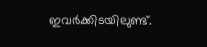ഇവര്‍ക്കിടയിലുണ്ട്.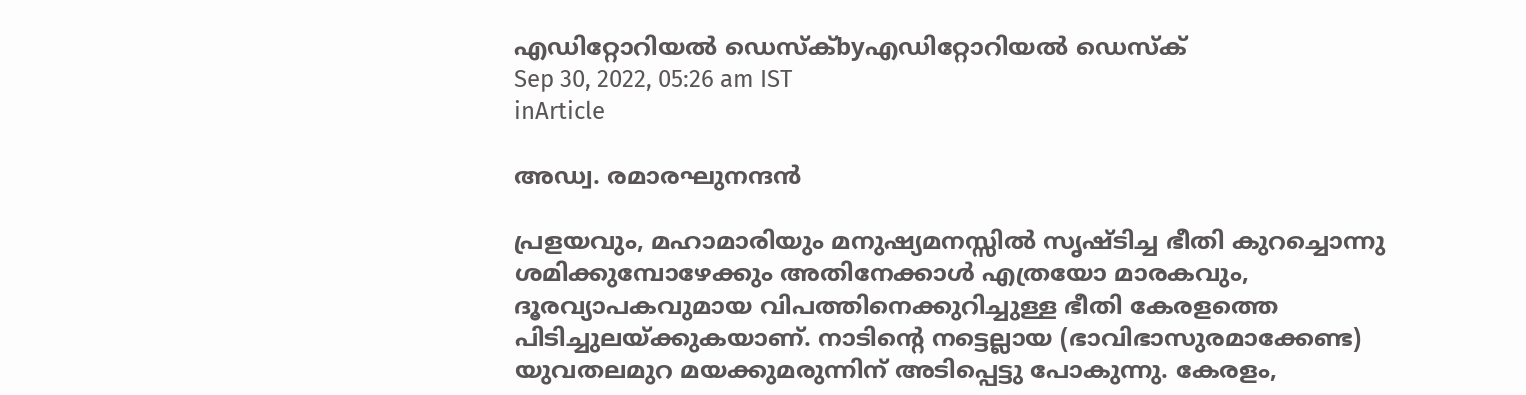എഡിറ്റോറിയൽ ഡെസ്ക്byഎഡിറ്റോറിയൽ ഡെസ്ക്
Sep 30, 2022, 05:26 am IST
inArticle

അഡ്വ. രമാരഘുനന്ദന്‍

പ്രളയവും, മഹാമാരിയും മനുഷ്യമനസ്സില്‍ സൃഷ്ടിച്ച ഭീതി കുറച്ചൊന്നു ശമിക്കുമ്പോഴേക്കും അതിനേക്കാള്‍ എത്രയോ മാരകവും, ദൂരവ്യാപകവുമായ വിപത്തിനെക്കുറിച്ചുള്ള ഭീതി കേരളത്തെ പിടിച്ചുലയ്‌ക്കുകയാണ്. നാടിന്റെ നട്ടെല്ലായ (ഭാവിഭാസുരമാക്കേണ്ട) യുവതലമുറ മയക്കുമരുന്നിന് അടിപ്പെട്ടു പോകുന്നു. കേരളം,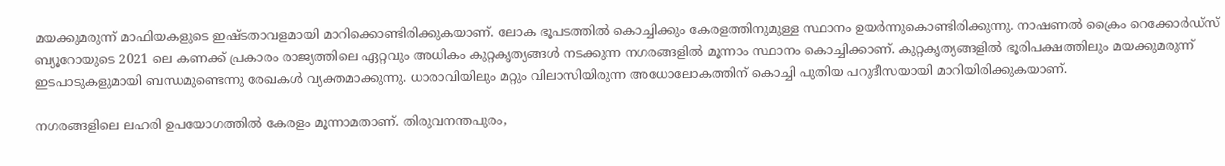മയക്കുമരുന്ന് മാഫിയകളുടെ ഇഷ്ടതാവളമായി മാറിക്കൊണ്ടിരിക്കുകയാണ്. ലോക ഭൂപടത്തില്‍ കൊച്ചിക്കും കേരളത്തിനുമുള്ള സ്ഥാനം ഉയര്‍ന്നുകൊണ്ടിരിക്കുന്നു. നാഷണല്‍ ക്രൈം റെക്കോര്‍ഡ്‌സ് ബ്യൂറോയുടെ 2021 ലെ കണക്ക് പ്രകാരം രാജ്യത്തിലെ ഏറ്റവും അധികം കുറ്റകൃത്യങ്ങള്‍ നടക്കുന്ന നഗരങ്ങളില്‍ മൂന്നാം സ്ഥാനം കൊച്ചിക്കാണ്. കുറ്റകൃത്യങ്ങളില്‍ ഭൂരിപക്ഷത്തിലും മയക്കുമരുന്ന് ഇടപാടുകളുമായി ബന്ധമുണ്ടെന്നു രേഖകള്‍ വ്യക്തമാക്കുന്നു. ധാരാവിയിലും മറ്റും വിലാസിയിരുന്ന അധോലോകത്തിന് കൊച്ചി പുതിയ പറുദീസയായി മാറിയിരിക്കുകയാണ്.

നഗരങ്ങളിലെ ലഹരി ഉപയോഗത്തില്‍ കേരളം മൂന്നാമതാണ്. തിരുവനന്തപുരം,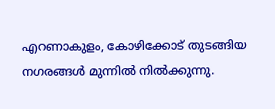എറണാകുളം, കോഴിക്കോട് തുടങ്ങിയ നഗരങ്ങള്‍ മുന്നില്‍ നില്‍ക്കുന്നു.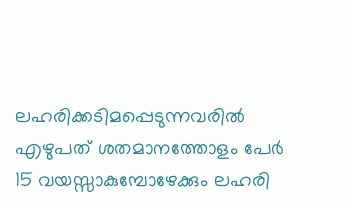ലഹരിക്കടിമപ്പെടുന്നവരില്‍ എഴുപത് ശതമാനത്തോളം പേര്‍ 15 വയസ്സാകുമ്പോഴേക്കും ലഹരി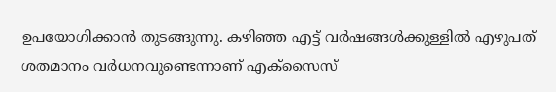ഉപയോഗിക്കാന്‍ തുടങ്ങുന്നു. കഴിഞ്ഞ എട്ട് വര്‍ഷങ്ങള്‍ക്കുള്ളില്‍ എഴുപത് ശതമാനം വര്‍ധനവുണ്ടെന്നാണ് എക്‌സൈസ്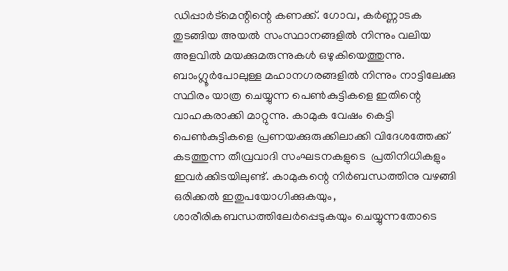ഡിപ്പാര്‍ട്‌മെന്റിന്റെ കണക്ക്. ഗോവ, കര്‍ണ്ണാടക തുടങ്ങിയ അയല്‍ സംസ്ഥാനങ്ങളില്‍ നിന്നും വലിയ അളവില്‍ മയക്കുമരുന്നുകള്‍ ഒഴുകിയെത്തുന്നു. ബാംഗ്ലൂര്‍പോലുള്ള മഹാനഗരങ്ങളില്‍ നിന്നും നാട്ടിലേക്കു സ്ഥിരം യാത്ര ചെയ്യുന്ന പെണ്‍കുട്ടികളെ ഇതിന്റെ വാഹകരാക്കി മാറ്റുന്നു. കാമുക വേഷം കെട്ടി പെണ്‍കുട്ടികളെ പ്രണയക്കുരുക്കിലാക്കി വിദേശത്തേക്ക് കടത്തുന്ന തീവ്രവാദി സംഘടനകളുടെ  പ്രതിനിധികളും  ഇവര്‍ക്കിടയിലുണ്ട്. കാമുകന്റെ നിര്‍ബന്ധത്തിനു വഴങ്ങി ഒരിക്കല്‍ ഇതുപയോഗിക്കുകയും, ശാരീരികബന്ധത്തിലേര്‍പ്പെടുകയും ചെയ്യുന്നതോടെ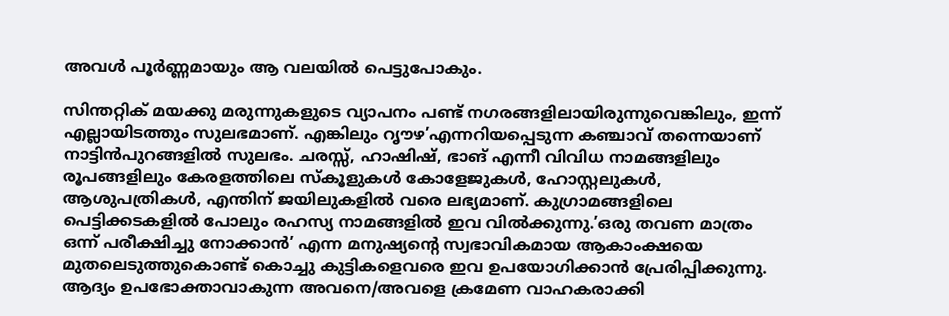അവള്‍ പൂര്‍ണ്ണമായും ആ വലയില്‍ പെട്ടുപോകും.

സിന്തറ്റിക് മയക്കു മരുന്നുകളുടെ വ്യാപനം പണ്ട് നഗരങ്ങളിലായിരുന്നുവെങ്കിലും, ഇന്ന് എല്ലായിടത്തും സുലഭമാണ്. എങ്കിലും റൃൗഴ’എന്നറിയപ്പെടുന്ന കഞ്ചാവ് തന്നെയാണ് നാട്ടിന്‍പുറങ്ങളില്‍ സുലഭം. ചരസ്സ്, ഹാഷിഷ്, ഭാങ് എന്നീ വിവിധ നാമങ്ങളിലും രൂപങ്ങളിലും കേരളത്തിലെ സ്‌കൂളുകള്‍ കോളേജുകള്‍, ഹോസ്റ്റലുകള്‍, ആശുപത്രികള്‍, എന്തിന് ജയിലുകളില്‍ വരെ ലഭ്യമാണ്. കുഗ്രാമങ്ങളിലെ പെട്ടിക്കടകളില്‍ പോലും രഹസ്യ നാമങ്ങളില്‍ ഇവ വില്‍ക്കുന്നു.’ഒരു തവണ മാത്രം ഒന്ന് പരീക്ഷിച്ചു നോക്കാന്‍’ എന്ന മനുഷ്യന്റെ സ്വഭാവികമായ ആകാംക്ഷയെ മുതലെടുത്തുകൊണ്ട് കൊച്ചു കുട്ടികളെവരെ ഇവ ഉപയോഗിക്കാന്‍ പ്രേരിപ്പിക്കുന്നു. ആദ്യം ഉപഭോക്താവാകുന്ന അവനെ/അവളെ ക്രമേണ വാഹകരാക്കി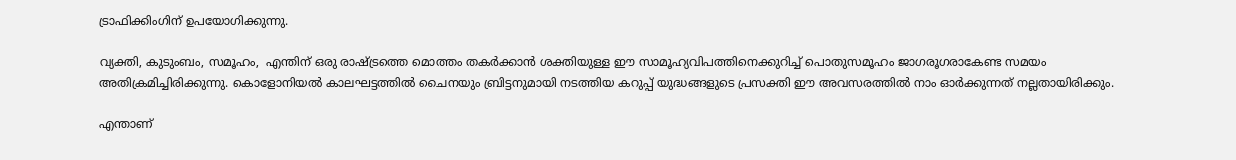ട്രാഫിക്കിംഗിന് ഉപയോഗിക്കുന്നു.

വ്യക്തി, കുടുംബം, സമൂഹം,  എന്തിന് ഒരു രാഷ്‌ട്രത്തെ മൊത്തം തകര്‍ക്കാന്‍ ശക്തിയുള്ള ഈ സാമൂഹ്യവിപത്തിനെക്കുറിച്ച് പൊതുസമൂഹം ജാഗരൂഗരാകേണ്ട സമയം അതിക്രമിച്ചിരിക്കുന്നു. കൊളോനിയല്‍ കാലഘട്ടത്തില്‍ ചൈനയും ബ്രിട്ടനുമായി നടത്തിയ കറുപ്പ് യുദ്ധങ്ങളുടെ പ്രസക്തി ഈ അവസരത്തില്‍ നാം ഓര്‍ക്കുന്നത് നല്ലതായിരിക്കും.

എന്താണ്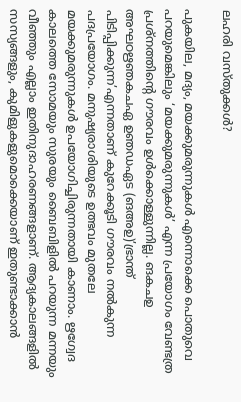ലഹരി വസ്തുക്കള്‍?

പുകയില, മദ്യം, മയക്കുമരുന്നുകള്‍ എന്നൊക്കെ പൊതുവെ  പറയുമെങ്കിലും ‘മയക്കുമരുന്നുകള്‍’ എന്ന പ്രയോഗം വേണ്ടത്ര പ്രശ്‌നത്തിന്റെ ഗൗരവം ഉള്‍ക്കൊള്ളുന്നില്ല. ങകചഉ അഘഠഋഞകചഏ ഉഞഡഏട (ങഅഉ)’ഭ്രാന്ത് പിടിപ്പിക്കുന്ന’എന്നതാണ് കുറേക്കൂടി ഗൗരവം നല്‍കുന്ന പദപ്രയോഗം. മനുഷ്യരാശിയുടെ ഉത്ഭവം മുതലേ മയക്കുമരുന്നുകള്‍ ഉപയോഗിച്ചിരുന്നതായി കാണാം. ഋഗ്വേദ കാലത്തെ സോമയും സുരയും ബൈബിളില്‍ പറയുന്ന മന്നയും വീഞ്ഞും എല്ലാം ഇതിനുദാഹരണങ്ങളാണ്. ആദ്യകാലങ്ങളില്‍ സസ്യങ്ങളും, കുമിളുകളുമൊക്കെയാണ് ഇതുണ്ടാക്കാന്‍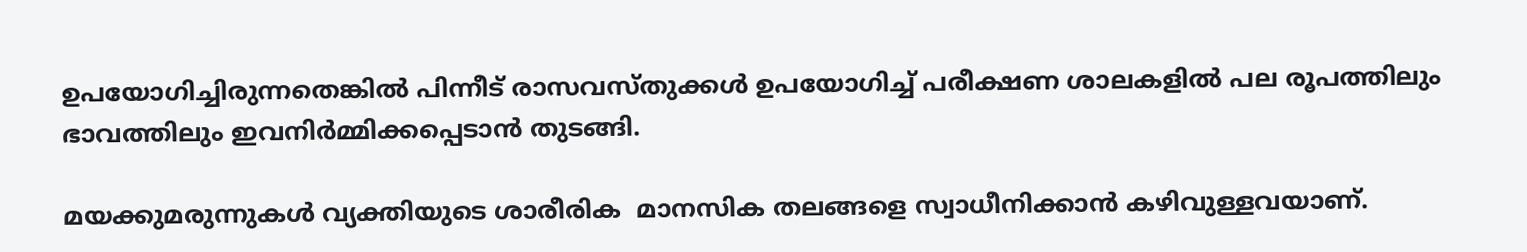ഉപയോഗിച്ചിരുന്നതെങ്കില്‍ പിന്നീട് രാസവസ്തുക്കള്‍ ഉപയോഗിച്ച് പരീക്ഷണ ശാലകളില്‍ പല രൂപത്തിലും ഭാവത്തിലും ഇവനിര്‍മ്മിക്കപ്പെടാന്‍ തുടങ്ങി.

മയക്കുമരുന്നുകള്‍ വ്യക്തിയുടെ ശാരീരിക  മാനസിക തലങ്ങളെ സ്വാധീനിക്കാന്‍ കഴിവുള്ളവയാണ്.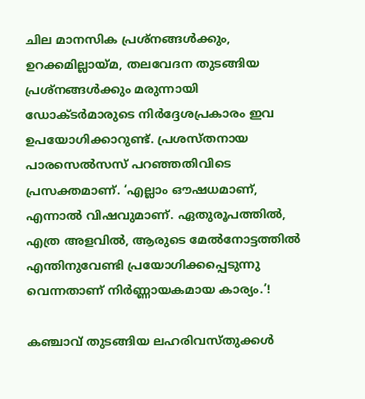ചില മാനസിക പ്രശ്‌നങ്ങള്‍ക്കും, ഉറക്കമില്ലായ്‌മ, തലവേദന തുടങ്ങിയ പ്രശ്‌നങ്ങള്‍ക്കും മരുന്നായി ഡോക്ടര്‍മാരുടെ നിര്‍ദ്ദേശപ്രകാരം ഇവ ഉപയോഗിക്കാറുണ്ട്. പ്രശസ്തനായ പാരസെല്‍സസ് പറഞ്ഞതിവിടെ പ്രസക്തമാണ്. ‘എല്ലാം ഔഷധമാണ്, എന്നാല്‍ വിഷവുമാണ്. ഏതുരൂപത്തില്‍, എത്ര അളവില്‍, ആരുടെ മേല്‍നോട്ടത്തില്‍ എന്തിനുവേണ്ടി പ്രയോഗിക്കപ്പെടുന്നു വെന്നതാണ് നിര്‍ണ്ണായകമായ കാര്യം.’!

കഞ്ചാവ് തുടങ്ങിയ ലഹരിവസ്തുക്കള്‍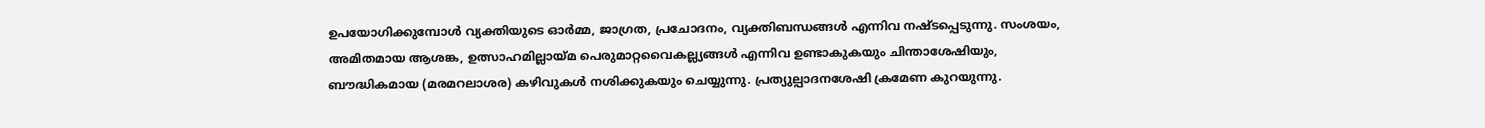ഉപയോഗിക്കുമ്പോള്‍ വ്യക്തിയുടെ ഓര്‍മ്മ, ജാഗ്രത, പ്രചോദനം, വ്യക്തിബന്ധങ്ങള്‍ എന്നിവ നഷ്ടപ്പെടുന്നു. സംശയം, അമിതമായ ആശങ്ക, ഉത്സാഹമില്ലായ്‌മ പെരുമാറ്റവൈകല്ല്യങ്ങള്‍ എന്നിവ ഉണ്ടാകുകയും ചിന്താശേഷിയും, ബൗദ്ധികമായ (മരമറലാശര) കഴിവുകള്‍ നശിക്കുകയും ചെയ്യുന്നു. പ്രത്യുല്പാദനശേഷി ക്രമേണ കുറയുന്നു.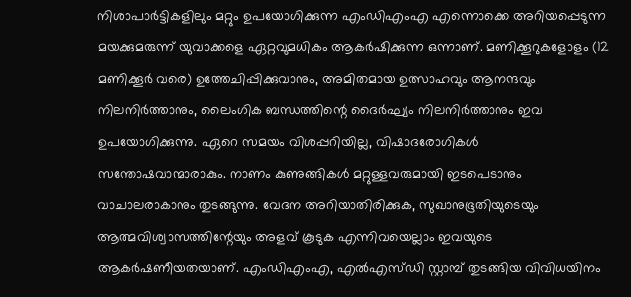നിശാപാര്‍ട്ടികളിലും മറ്റും ഉപയോഗിക്കുന്ന എംഡിഎംഎ എന്നൊക്കെ അറിയപ്പെടുന്ന മയക്കുമരുന്ന് യുവാക്കളെ ഏറ്റവുമധികം ആകര്‍ഷിക്കുന്ന ഒന്നാണ്. മണിക്കൂറുകളോളം (12 മണിക്കൂര്‍ വരെ) ഉത്തേചിപ്പിക്കുവാനും, അമിതമായ ഉത്സാഹവും ആനന്ദവും നിലനിര്‍ത്താനും, ലൈംഗിക ബന്ധത്തിന്റെ ദൈര്‍ഘ്യം നിലനിര്‍ത്താനും ഇവ ഉപയോഗിക്കുന്നു. ഏറെ സമയം വിശപ്പറിയില്ല, വിഷാദരോഗികള്‍ സന്തോഷവാന്മാരാകും. നാണം കുണുങ്ങികള്‍ മറ്റുള്ളവരുമായി ഇടപെടാനും വാചാലരാകാനും തുടങ്ങുന്നു. വേദന അറിയാതിരിക്കുക, സുഖാനുഭൂതിയുടെയും ആത്മവിശ്വാസത്തിന്റേയും അളവ് കൂടുക എന്നിവയെല്ലാം ഇവയുടെ ആകര്‍ഷണീയതയാണ്. എംഡിഎംഎ, എല്‍എസ്ഡി സ്റ്റാമ്പ് തുടങ്ങിയ വിവിധയിനം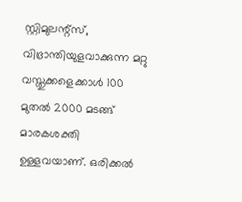സ്റ്റിമുലന്റ്‌സ്, വിഭ്രാന്തിയുളവാക്കുന്ന മറ്റു വസ്തുക്കളെക്കാള്‍ 100 മുതല്‍ 2000 മടങ്ങ് മാരകശക്തി ഉള്ളവയാണ്. ഒരിക്കല്‍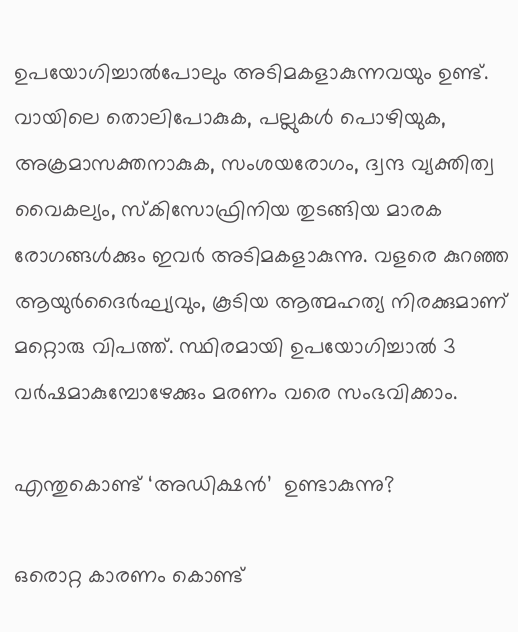ഉപയോഗിച്ചാല്‍പോലും അടിമകളാകുന്നവയും ഉണ്ട്. വായിലെ തൊലിപോകുക, പല്ലുകള്‍ പൊഴിയുക, അക്രമാസക്തനാകുക, സംശയരോഗം, ദ്വന്ദ വ്യക്തിത്വ വൈകല്യം, സ്‌കിസോഫ്രിനിയ തുടങ്ങിയ മാരക രോഗങ്ങള്‍ക്കും ഇവര്‍ അടിമകളാകുന്നു. വളരെ കുറഞ്ഞ ആയുര്‍ദൈര്‍ഘ്യവും, കൂടിയ ആത്മഹത്യ നിരക്കുമാണ് മറ്റൊരു വിപത്ത്. സ്ഥിരമായി ഉപയോഗിച്ചാല്‍ 3 വര്‍ഷമാകുമ്പോഴേക്കും മരണം വരെ സംഭവിക്കാം.

എന്തുകൊണ്ട് ‘അഡിക്ഷന്‍’  ഉണ്ടാകുന്നു?

ഒരൊറ്റ കാരണം കൊണ്ട്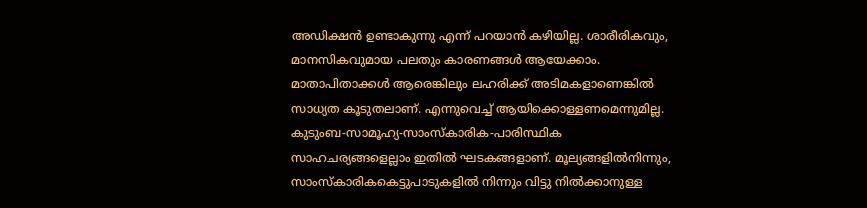അഡിക്ഷന്‍ ഉണ്ടാകുന്നു എന്ന് പറയാന്‍ കഴിയില്ല. ശാരീരികവും, മാനസികവുമായ പലതും കാരണങ്ങള്‍ ആയേക്കാം. മാതാപിതാക്കള്‍ ആരെങ്കിലും ലഹരിക്ക് അടിമകളാണെങ്കില്‍ സാധ്യത കൂടുതലാണ്. എന്നുവെച്ച് ആയിക്കൊള്ളണമെന്നുമില്ല. കുടുംബ-സാമൂഹ്യ-സാംസ്‌കാരിക-പാരിസ്ഥിക സാഹചര്യങ്ങളെല്ലാം ഇതില്‍ ഘടകങ്ങളാണ്. മൂല്യങ്ങളില്‍നിന്നും, സാംസ്‌കാരികകെട്ടുപാടുകളില്‍ നിന്നും വിട്ടു നില്‍ക്കാനുള്ള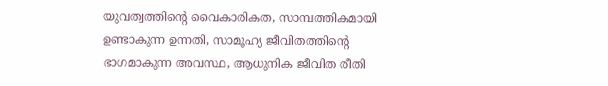യുവത്വത്തിന്റെ വൈകാരികത, സാമ്പത്തികമായി ഉണ്ടാകുന്ന ഉന്നതി, സാമൂഹ്യ ജീവിതത്തിന്റെ ഭാഗമാകുന്ന അവസ്ഥ, ആധുനിക ജീവിത രീതി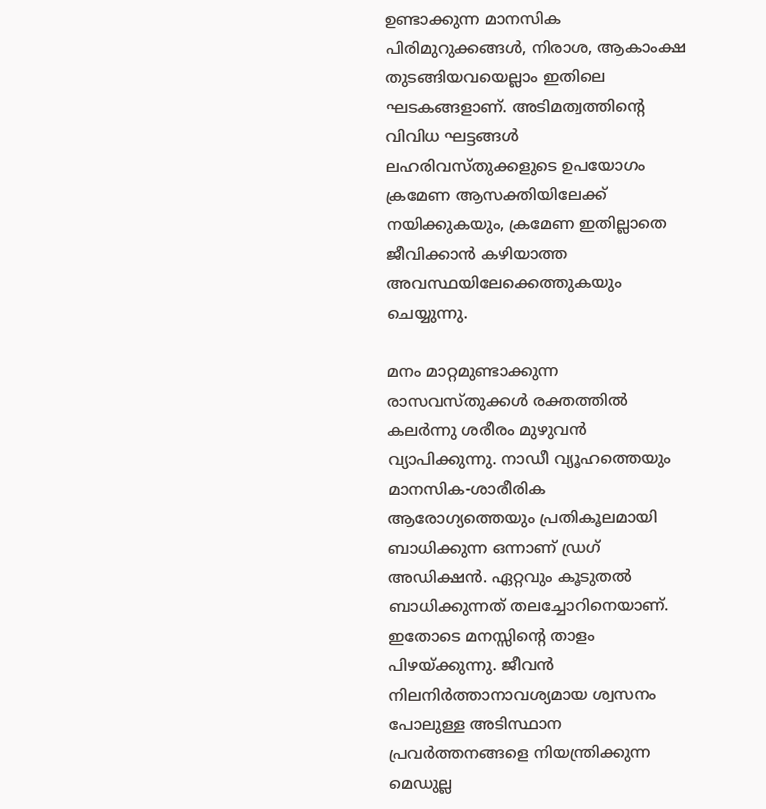ഉണ്ടാക്കുന്ന മാനസിക പിരിമുറുക്കങ്ങള്‍, നിരാശ, ആകാംക്ഷ തുടങ്ങിയവയെല്ലാം ഇതിലെ ഘടകങ്ങളാണ്. അടിമത്വത്തിന്റെ വിവിധ ഘട്ടങ്ങള്‍ ലഹരിവസ്തുക്കളുടെ ഉപയോഗം ക്രമേണ ആസക്തിയിലേക്ക് നയിക്കുകയും, ക്രമേണ ഇതില്ലാതെ ജീവിക്കാന്‍ കഴിയാത്ത അവസ്ഥയിലേക്കെത്തുകയും ചെയ്യുന്നു.

മനം മാറ്റമുണ്ടാക്കുന്ന രാസവസ്തുക്കള്‍ രക്തത്തില്‍ കലര്‍ന്നു ശരീരം മുഴുവന്‍ വ്യാപിക്കുന്നു. നാഡീ വ്യൂഹത്തെയും മാനസിക-ശാരീരിക ആരോഗ്യത്തെയും പ്രതികൂലമായി ബാധിക്കുന്ന ഒന്നാണ് ഡ്രഗ് അഡിക്ഷന്‍. ഏറ്റവും കൂടുതല്‍ ബാധിക്കുന്നത് തലച്ചോറിനെയാണ്. ഇതോടെ മനസ്സിന്റെ താളം പിഴയ്‌ക്കുന്നു. ജീവന്‍ നിലനിര്‍ത്താനാവശ്യമായ ശ്വസനം പോലുള്ള അടിസ്ഥാന പ്രവര്‍ത്തനങ്ങളെ നിയന്ത്രിക്കുന്ന മെഡുല്ല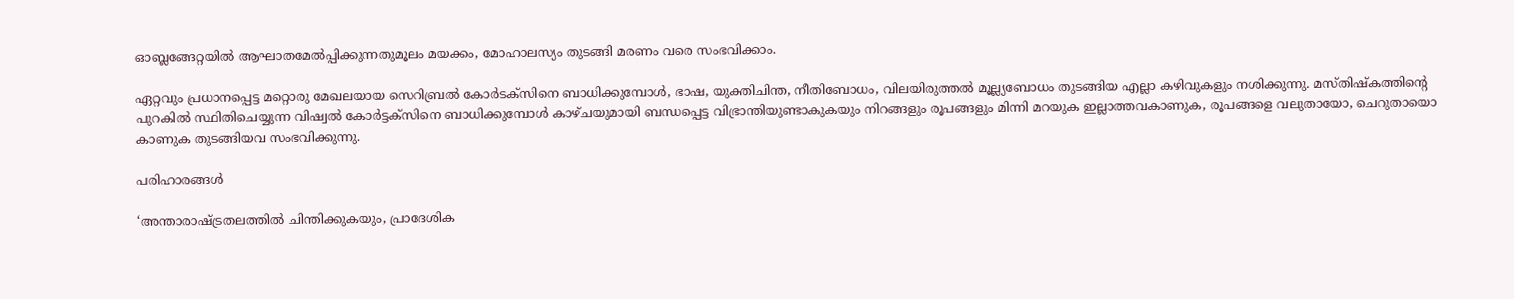ഓബ്ലങ്ങേറ്റയില്‍ ആഘാതമേല്‍പ്പിക്കുന്നതുമൂലം മയക്കം, മോഹാലസ്യം തുടങ്ങി മരണം വരെ സംഭവിക്കാം.

ഏറ്റവും പ്രധാനപ്പെട്ട മറ്റൊരു മേഖലയായ സെറിബ്രല്‍ കോര്‍ടക്‌സിനെ ബാധിക്കുമ്പോള്‍, ഭാഷ, യുക്തിചിന്ത, നീതിബോധം, വിലയിരുത്തല്‍ മൂല്ല്യബോധം തുടങ്ങിയ എല്ലാ കഴിവുകളും നശിക്കുന്നു. മസ്തിഷ്‌കത്തിന്റെ പുറകില്‍ സ്ഥിതിചെയ്യുന്ന വിഷ്വല്‍ കോര്‍ട്ടക്‌സിനെ ബാധിക്കുമ്പോള്‍ കാഴ്ചയുമായി ബന്ധപ്പെട്ട വിഭ്രാന്തിയുണ്ടാകുകയും നിറങ്ങളും രൂപങ്ങളും മിന്നി മറയുക ഇല്ലാത്തവകാണുക, രൂപങ്ങളെ വലുതായോ, ചെറുതായൊ കാണുക തുടങ്ങിയവ സംഭവിക്കുന്നു.

പരിഹാരങ്ങള്‍

‘അന്താരാഷ്‌ട്രതലത്തില്‍ ചിന്തിക്കുകയും, പ്രാദേശിക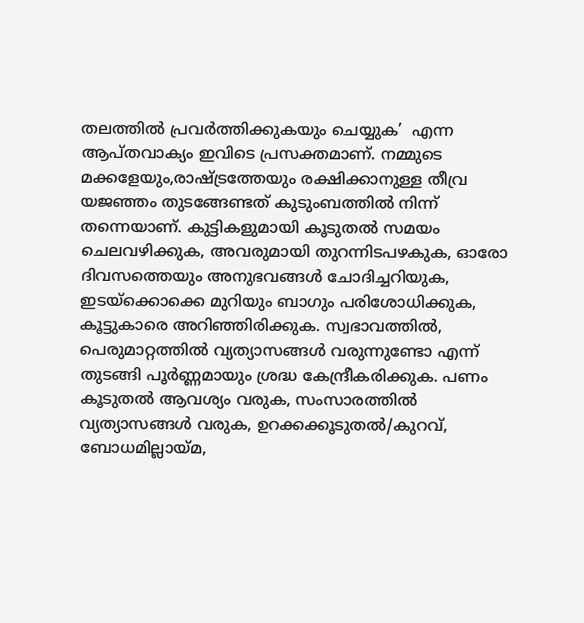തലത്തില്‍ പ്രവര്‍ത്തിക്കുകയും ചെയ്യുക’  എന്ന ആപ്തവാക്യം ഇവിടെ പ്രസക്തമാണ്. നമ്മുടെ മക്കളേയും,രാഷ്‌ട്രത്തേയും രക്ഷിക്കാനുള്ള തീവ്ര യജഞ്ഞം തുടങ്ങേണ്ടത് കുടുംബത്തില്‍ നിന്ന് തന്നെയാണ്. കുട്ടികളുമായി കൂടുതല്‍ സമയം ചെലവഴിക്കുക, അവരുമായി തുറന്നിടപഴകുക, ഓരോ ദിവസത്തെയും അനുഭവങ്ങള്‍ ചോദിച്ചറിയുക, ഇടയ്‌ക്കൊക്കെ മുറിയും ബാഗും പരിശോധിക്കുക, കൂട്ടുകാരെ അറിഞ്ഞിരിക്കുക. സ്വഭാവത്തില്‍, പെരുമാറ്റത്തില്‍ വ്യത്യാസങ്ങള്‍ വരുന്നുണ്ടോ എന്ന് തുടങ്ങി പൂര്‍ണ്ണമായും ശ്രദ്ധ കേന്ദ്രീകരിക്കുക. പണം കൂടുതല്‍ ആവശ്യം വരുക, സംസാരത്തില്‍ വ്യത്യാസങ്ങള്‍ വരുക, ഉറക്കക്കൂടുതല്‍/കുറവ്, ബോധമില്ലായ്‌മ,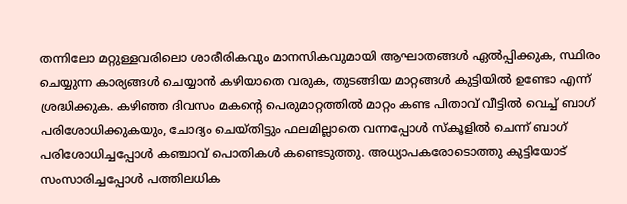തന്നിലോ മറ്റുള്ളവരിലൊ ശാരീരികവും മാനസികവുമായി ആഘാതങ്ങള്‍ ഏല്‍പ്പിക്കുക, സ്ഥിരം ചെയ്യുന്ന കാര്യങ്ങള്‍ ചെയ്യാന്‍ കഴിയാതെ വരുക, തുടങ്ങിയ മാറ്റങ്ങള്‍ കുട്ടിയില്‍ ഉണ്ടോ എന്ന് ശ്രദ്ധിക്കുക. കഴിഞ്ഞ ദിവസം മകന്റെ പെരുമാറ്റത്തില്‍ മാറ്റം കണ്ട പിതാവ് വീട്ടില്‍ വെച്ച് ബാഗ് പരിശോധിക്കുകയും, ചോദ്യം ചെയ്തിട്ടും ഫലമില്ലാതെ വന്നപ്പോള്‍ സ്‌കൂളില്‍ ചെന്ന് ബാഗ് പരിശോധിച്ചപ്പോള്‍ കഞ്ചാവ് പൊതികള്‍ കണ്ടെടുത്തു. അധ്യാപകരോടൊത്തു കുട്ടിയോട് സംസാരിച്ചപ്പോള്‍ പത്തിലധിക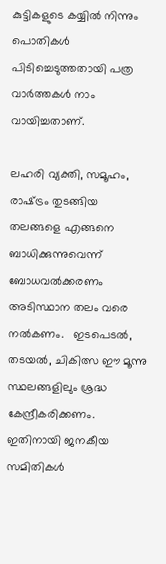കുട്ടികളുടെ കയ്യില്‍ നിന്നും പൊതികള്‍ പിടിച്ചെടുത്തതായി പത്ര വാര്‍ത്തകള്‍ നാം വായിച്ചതാണ്.

ലഹരി വ്യക്തി, സമൂഹം, രാഷ്‌ട്രം തുടങ്ങിയ തലങ്ങളെ എങ്ങനെ ബാധിക്കുന്നുവെന്ന് ബോധവല്‍ക്കരണം അടിസ്ഥാന തലം വരെ നല്‍കണം.   ഇടപെടല്‍, തടയല്‍, ചികിത്സ ഈ മൂന്നു സ്ഥലങ്ങളിലും ശ്രദ്ധ കേന്ദ്രീകരിക്കണം. ഇതിനായി ജനകീയ സമിതികള്‍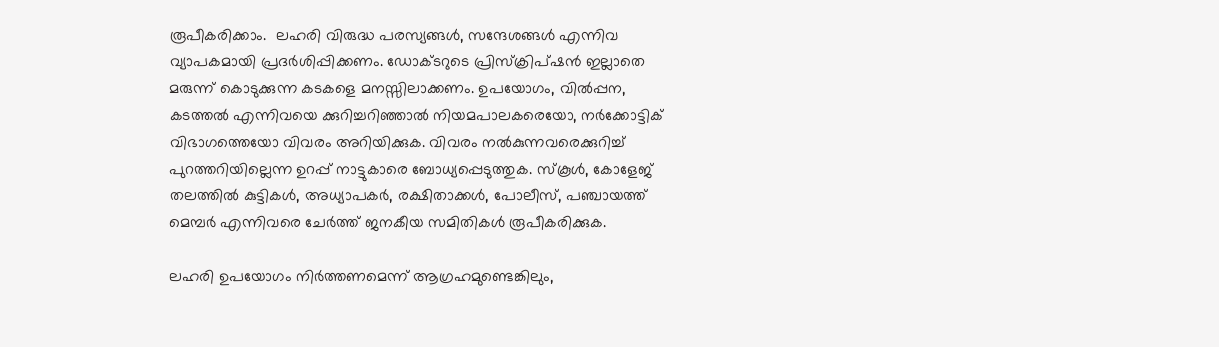രൂപീകരിക്കാം.  ലഹരി വിരുദ്ധ പരസ്യങ്ങള്‍, സന്ദേശങ്ങള്‍ എന്നിവ വ്യാപകമായി പ്രദര്‍ശിപ്പിക്കണം. ഡോക്ടറുടെ പ്രിസ്‌ക്രിപ്ഷന്‍ ഇല്ലാതെ മരുന്ന് കൊടുക്കുന്ന കടകളെ മനസ്സിലാക്കണം. ഉപയോഗം, വില്‍പ്പന, കടത്തല്‍ എന്നിവയെ ക്കുറിച്ചറിഞ്ഞാല്‍ നിയമപാലകരെയോ, നര്‍ക്കോട്ടിക് വിഭാഗത്തെയോ വിവരം അറിയിക്കുക. വിവരം നല്‍കുന്നവരെക്കുറിച്ച് പുറത്തറിയില്ലെന്ന ഉറപ്പ് നാട്ടുകാരെ ബോധ്യപ്പെടുത്തുക. സ്‌കൂള്‍, കോളേജ് തലത്തില്‍ കുട്ടികള്‍, അധ്യാപകര്‍, രക്ഷിതാക്കള്‍, പോലീസ്, പഞ്ചായത്ത് മെമ്പര്‍ എന്നിവരെ ചേര്‍ത്ത് ജനകീയ സമിതികള്‍ രൂപീകരിക്കുക.

ലഹരി ഉപയോഗം നിര്‍ത്തണമെന്ന് ആഗ്രഹമുണ്ടെങ്കിലും,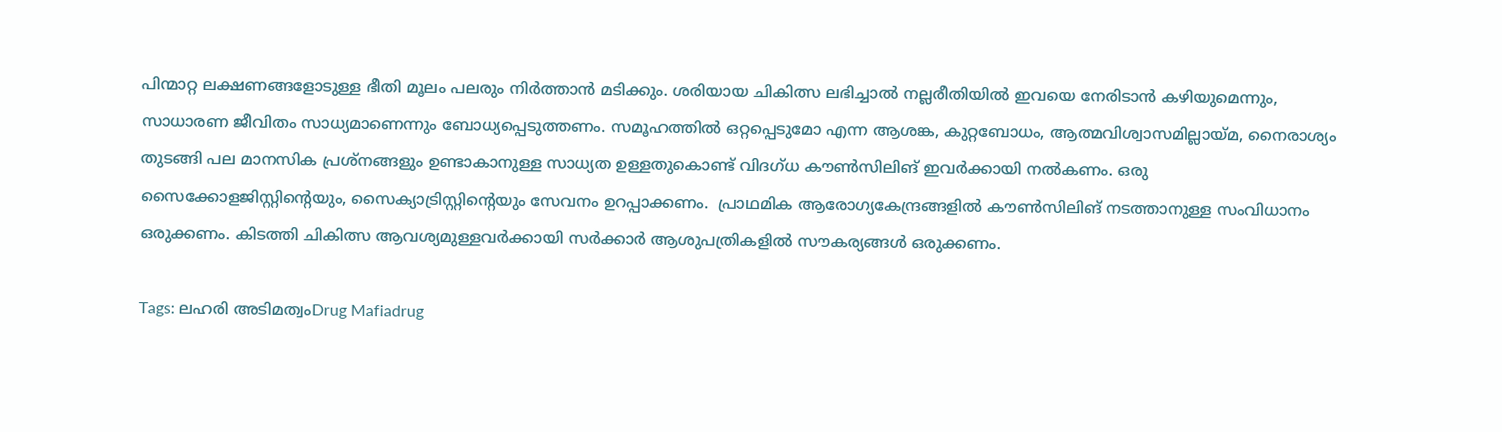പിന്മാറ്റ ലക്ഷണങ്ങളോടുള്ള ഭീതി മൂലം പലരും നിര്‍ത്താന്‍ മടിക്കും. ശരിയായ ചികിത്സ ലഭിച്ചാല്‍ നല്ലരീതിയില്‍ ഇവയെ നേരിടാന്‍ കഴിയുമെന്നും, സാധാരണ ജീവിതം സാധ്യമാണെന്നും ബോധ്യപ്പെടുത്തണം. സമൂഹത്തില്‍ ഒറ്റപ്പെടുമോ എന്ന ആശങ്ക, കുറ്റബോധം, ആത്മവിശ്വാസമില്ലായ്‌മ, നൈരാശ്യം തുടങ്ങി പല മാനസിക പ്രശ്‌നങ്ങളും ഉണ്ടാകാനുള്ള സാധ്യത ഉള്ളതുകൊണ്ട് വിദഗ്ധ കൗണ്‍സിലിങ് ഇവര്‍ക്കായി നല്‍കണം. ഒരു സൈക്കോളജിസ്റ്റിന്റെയും, സൈക്യാട്രിസ്റ്റിന്റെയും സേവനം ഉറപ്പാക്കണം.  പ്രാഥമിക ആരോഗ്യകേന്ദ്രങ്ങളില്‍ കൗണ്‍സിലിങ് നടത്താനുള്ള സംവിധാനം ഒരുക്കണം. കിടത്തി ചികിത്സ ആവശ്യമുള്ളവര്‍ക്കായി സര്‍ക്കാര്‍ ആശുപത്രികളില്‍ സൗകര്യങ്ങള്‍ ഒരുക്കണം.

Tags: ലഹരി അടിമത്വംDrug Mafiadrug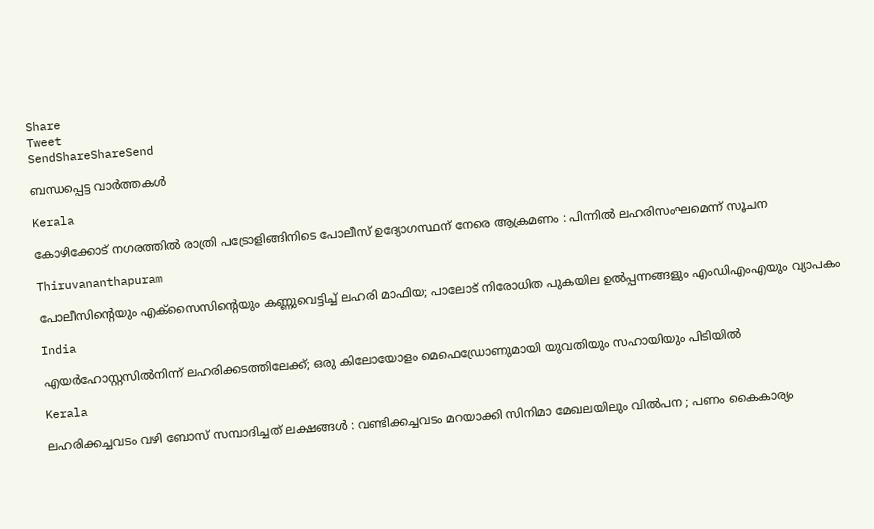Share
Tweet
SendShareShareSend

ബന്ധപ്പെട്ട വാര്‍ത്തകള്‍

Kerala

കോഴിക്കോട് നഗരത്തിൽ രാത്രി പട്രോളിങ്ങിനിടെ പോലീസ് ഉദ്യോഗസ്ഥന് നേരെ ആക്രമണം : പിന്നിൽ ലഹരിസംഘമെന്ന് സൂചന

Thiruvananthapuram

പോലീസിന്റെയും എക്‌സൈസിന്റെയും കണ്ണുവെട്ടിച്ച് ലഹരി മാഫിയ; പാലോട് നിരോധിത പുകയില ഉല്‍പ്പന്നങ്ങളും എംഡിഎംഎയും വ്യാപകം

India

എയർഹോസ്റ്റസിൽനിന്ന് ലഹരിക്കടത്തിലേക്ക്; ഒരു കിലോയോളം മെഫെഡ്രോണുമായി യുവതിയും സഹായിയും പിടിയിൽ

Kerala

ലഹരിക്കച്ചവടം വഴി ബോസ് സമ്പാദിച്ചത് ലക്ഷങ്ങൾ : വണ്ടിക്കച്ചവടം മറയാക്കി സിനിമാ മേഖലയിലും വിൽപന ; പണം കൈകാര്യം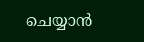ചെയ്യാൻ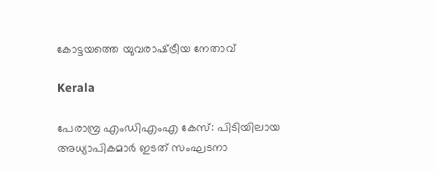കോട്ടയത്തെ യുവരാഷ്‌ട്രീയ നേതാവ്

Kerala

പേരാമ്പ്ര എംഡിഎംഎ കേസ്: പിടിയിലായ അധ്യാപികമാര്‍ ഇടത് സംഘടനാ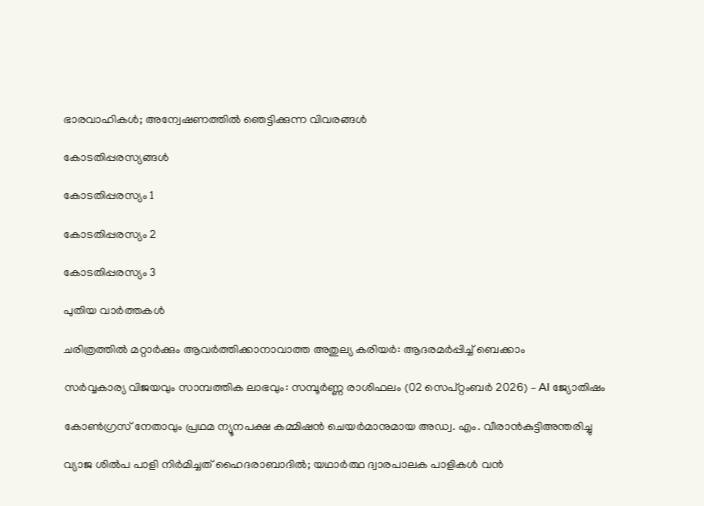ഭാരവാഹികള്‍; അന്വേഷണത്തിൽ ഞെട്ടിക്കുന്ന വിവരങ്ങൾ

കോടതിപ്പരസ്യങ്ങള്‍

കോടതിപ്പരസ്യം 1

കോടതിപ്പരസ്യം 2

കോടതിപ്പരസ്യം 3

പുതിയ വാര്‍ത്തകള്‍

ചരിത്രത്തില്‍ മറ്റാര്‍ക്കും ആവര്‍ത്തിക്കാനാവാത്ത അതുല്യ കരിയര്‍: ആദരമര്‍പ്പിച്ച് ബെക്കാം

സർവ്വകാര്യ വിജയവും സാമ്പത്തിക ലാഭവും: സമ്പൂർണ്ണ രാശിഫലം (02 സെപ്റ്റംബർ 2026) – AI ജ്യോതിഷം

കോൺഗ്രസ് നേതാവും പ്രഥമ ന്യൂനപക്ഷ കമ്മിഷൻ ചെയർമാനുമായ അഡ്വ. എം. വീരാൻകുട്ടിഅന്തരിച്ചു

വ്യാജ ശില്‍പ പാളി നിര്‍മിച്ചത് ഹൈദരാബാദില്‍; യഥാര്‍ത്ഥ ദ്വാരപാലക പാളികള്‍ വന്‍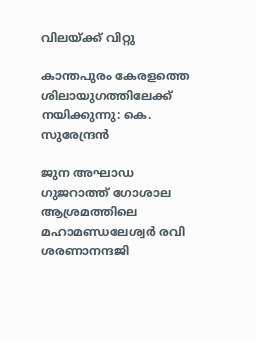വിലയ്‌ക്ക് വിറ്റു

കാന്തപുരം കേരളത്തെ ശിലായുഗത്തിലേക്ക് നയിക്കുന്നു: കെ. സുരേന്ദ്രന്‍

ജുന അഘാഡ ഗുജറാത്ത് ഗോശാല ആശ്രമത്തിലെ മഹാമണ്ഡലേശ്വര്‍ രവി ശരണാനന്ദജി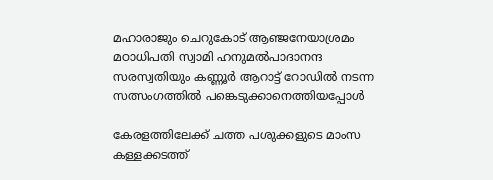മഹാരാജും ചെറുകോട് ആഞ്ജനേയാശ്രമം മഠാധിപതി സ്വാമി ഹനുമല്‍പാദാനന്ദ
സരസ്വതിയും കണ്ണൂര്‍ ആറാട്ട് റോഡില്‍ നടന്ന സത്സംഗത്തില്‍ പങ്കെടുക്കാനെത്തിയപ്പോള്‍

കേരളത്തിലേക്ക് ചത്ത പശുക്കളുടെ മാംസ കള്ളക്കടത്ത്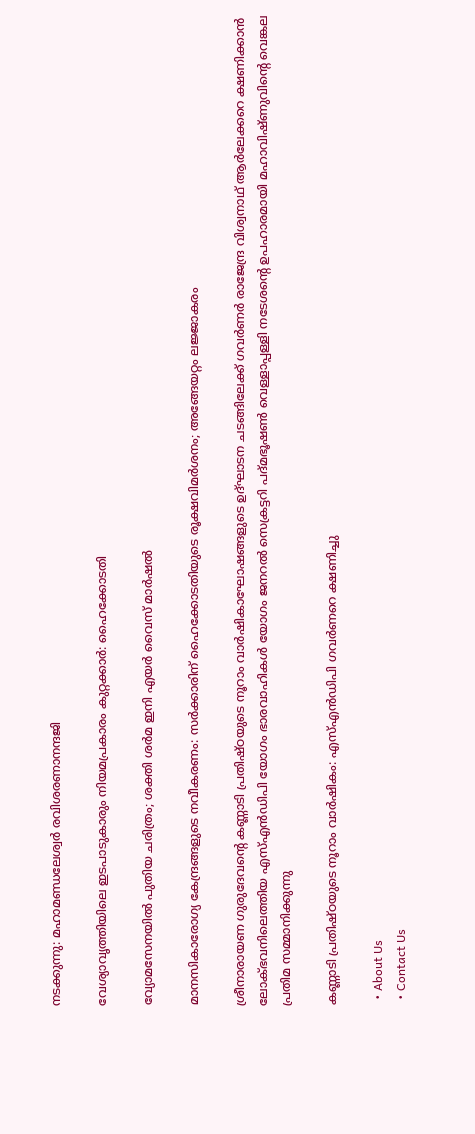നടക്കുന്നു: മഹാമണ്ഡലേശ്വര്‍ രവിശരണാനന്ദജി

വേശ്യാവൃത്തിയിലെ ഇടപാടുകാരും നിയമപ്രകാരം കുറ്റക്കാര്‍: ഹൈക്കോടതി

വ്യോമസേനയിൽ പുതിയ ചരിത്രം; ശക്തി ശർമ ഇനി എയർ വൈസ് മാർഷൽ

മാനസികാരോഗ്യ കേന്ദ്രങ്ങളുടെ നവീകരണം: സര്‍ക്കാരിന് ഹൈക്കോടതിയുടെ രൂക്ഷവിമര്‍ശനം; അങ്ങേയറ്റം ലജ്ജാകരം

ശ്രീനാരായണ ഗുരുദേവന്റെ കണ്ണാടി പ്രതിഷ്ഠയുടെ നൂറാം വാര്‍ഷികാഘോഷങ്ങളുടെ ഉദ്ഘാടന ചടങ്ങിലേക്ക് ഗവര്‍ണര്‍ രാജേന്ദ്ര വിശ്വനാഥ് ആര്‍ലേക്കറെ ക്ഷണിക്കാന്‍ ലോക്ഭവനിലെത്തിയ എസ്എന്‍ഡിപി യോഗം ഭാരവാഹികള്‍ യോഗം ജനറല്‍ സെക്രട്ടറി പദ്മഭൂഷണ്‍ വെള്ളാപ്പള്ളി നടേശന്റെ ഉപഹാരമായി മഹാവിഷ്ണുവിന്റെ വെങ്കല പ്രതിമ സമ്മാനിക്കുന്നു

കണ്ണാടി പ്രതിഷ്ഠയുടെ നൂറാം വാര്‍ഷികം: എസ്എന്‍ഡിപി ഗവര്‍ണറെ ക്ഷണിച്ചു

  • About Us
  • Contact Us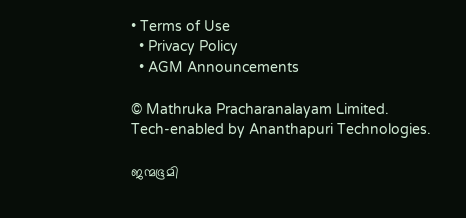• Terms of Use
  • Privacy Policy
  • AGM Announcements

© Mathruka Pracharanalayam Limited.
Tech-enabled by Ananthapuri Technologies.

ജന്മഭൂമി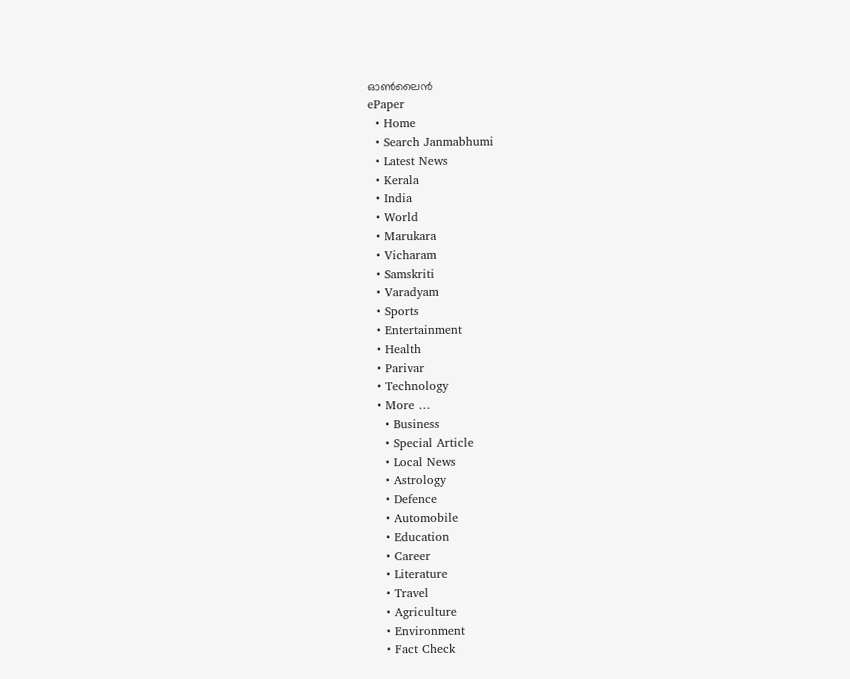ഓണ്‍ലൈന്‍
ePaper
  • Home
  • Search Janmabhumi
  • Latest News
  • Kerala
  • India
  • World
  • Marukara
  • Vicharam
  • Samskriti
  • Varadyam
  • Sports
  • Entertainment
  • Health
  • Parivar
  • Technology
  • More …
    • Business
    • Special Article
    • Local News
    • Astrology
    • Defence
    • Automobile
    • Education
    • Career
    • Literature
    • Travel
    • Agriculture
    • Environment
    • Fact Check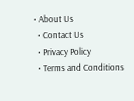• About Us
  • Contact Us
  • Privacy Policy
  • Terms and Conditions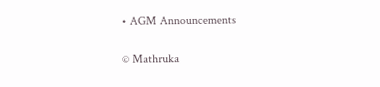• AGM Announcements

© Mathruka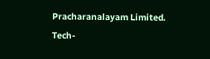Pracharanalayam Limited.
Tech-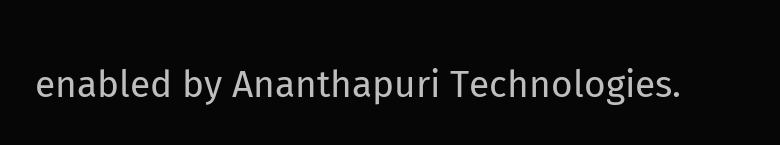enabled by Ananthapuri Technologies.